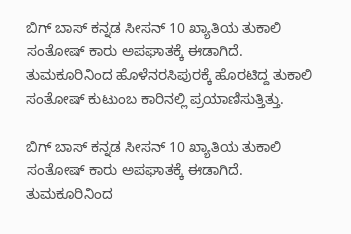ಬಿಗ್ ಬಾಸ್ ಕನ್ನಡ ಸೀಸನ್ 10 ಖ್ಯಾತಿಯ ತುಕಾಲಿ ಸಂತೋಷ್ ಕಾರು ಅಪಘಾತಕ್ಕೆ ಈಡಾಗಿದೆ. ತುಮಕೂರಿನಿಂದ ಹೊಳೆನರಸಿಪುರಕ್ಕೆ ಹೊರಟಿದ್ದ ತುಕಾಲಿ ಸಂತೋಷ್ ಕುಟುಂಬ ಕಾರಿನಲ್ಲಿ ಪ್ರಯಾಣಿಸುತ್ತಿತ್ತು.

ಬಿಗ್ ಬಾಸ್ ಕನ್ನಡ ಸೀಸನ್ 10 ಖ್ಯಾತಿಯ ತುಕಾಲಿ ಸಂತೋಷ್ ಕಾರು ಅಪಘಾತಕ್ಕೆ ಈಡಾಗಿದೆ. ತುಮಕೂರಿನಿಂದ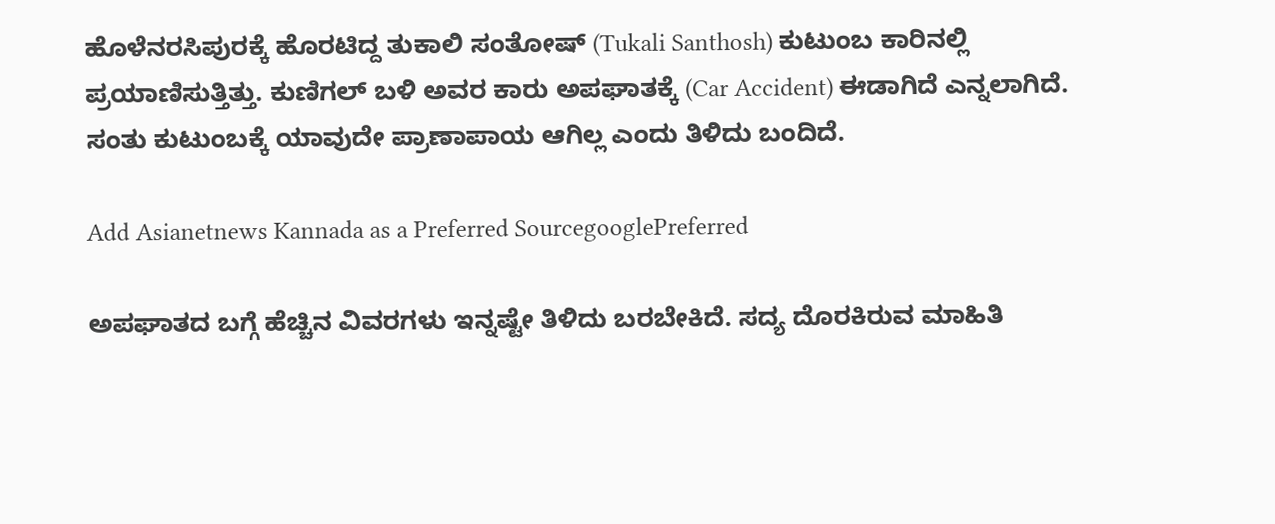ಹೊಳೆನರಸಿಪುರಕ್ಕೆ ಹೊರಟಿದ್ದ ತುಕಾಲಿ ಸಂತೋಷ್ (Tukali Santhosh) ಕುಟುಂಬ ಕಾರಿನಲ್ಲಿ ಪ್ರಯಾಣಿಸುತ್ತಿತ್ತು. ಕುಣಿಗಲ್ ಬಳಿ ಅವರ ಕಾರು ಅಪಘಾತಕ್ಕೆ (Car Accident) ಈಡಾಗಿದೆ ಎನ್ನಲಾಗಿದೆ. ಸಂತು ಕುಟುಂಬಕ್ಕೆ ಯಾವುದೇ ಪ್ರಾಣಾಪಾಯ ಆಗಿಲ್ಲ ಎಂದು ತಿಳಿದು ಬಂದಿದೆ.

Add Asianetnews Kannada as a Preferred SourcegooglePreferred

ಅಪಘಾತದ ಬಗ್ಗೆ ಹೆಚ್ಚಿನ ವಿವರಗಳು ಇನ್ನಷ್ಟೇ ತಿಳಿದು ಬರಬೇಕಿದೆ. ಸದ್ಯ ದೊರಕಿರುವ ಮಾಹಿತಿ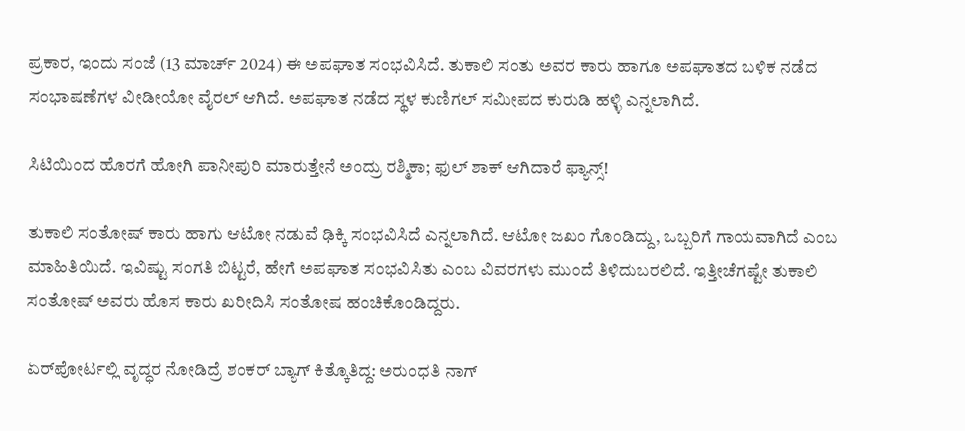ಪ್ರಕಾರ, ಇಂದು ಸಂಜೆ (13 ಮಾರ್ಚ್‌ 2024) ಈ ಅಪಘಾತ ಸಂಭವಿಸಿದೆ. ತುಕಾಲಿ ಸಂತು ಅವರ ಕಾರು ಹಾಗೂ ಅಪಘಾತದ ಬಳಿಕ ನಡೆದ ಸಂಭಾಷಣೆಗಳ ವೀಡೀಯೋ ವೈರಲ್ ಆಗಿದೆ. ಅಪಘಾತ ನಡೆದ ಸ್ಥಳ ಕುಣಿಗಲ್ ಸಮೀಪದ ಕುರುಡಿ ಹಳ್ಳಿ ಎನ್ನಲಾಗಿದೆ.

ಸಿಟಿಯಿಂದ ಹೊರಗೆ ಹೋಗಿ ಪಾನೀಪುರಿ ಮಾರುತ್ತೇನೆ ಅಂದ್ರು ರಶ್ಮಿಕಾ; ಫುಲ್ ಶಾಕ್ ಆಗಿದಾರೆ ಫ್ಯಾನ್ಸ್!

ತುಕಾಲಿ ಸಂತೋಷ್ ಕಾರು ಹಾಗು ಆಟೋ ನಡುವೆ ಢಿಕ್ಕಿ ಸಂಭವಿಸಿದೆ ಎನ್ನಲಾಗಿದೆ. ಆಟೋ ಜಖಂ ಗೊಂಡಿದ್ದು, ಒಬ್ಬರಿಗೆ ಗಾಯವಾಗಿದೆ ಎಂಬ ಮಾಹಿತಿಯಿದೆ. ಇವಿಷ್ಟು ಸಂಗತಿ ಬಿಟ್ಟರೆ, ಹೇಗೆ ಅಪಘಾತ ಸಂಭವಿಸಿತು ಎಂಬ ವಿವರಗಳು ಮುಂದೆ ತಿಳಿದುಬರಲಿದೆ. ಇತ್ತೀಚೆಗಷ್ಟೇ ತುಕಾಲಿ ಸಂತೋಷ್ ಅವರು ಹೊಸ ಕಾರು ಖರೀದಿಸಿ ಸಂತೋಷ ಹಂಚಿಕೊಂಡಿದ್ದರು.

ಏರ್‌ಪೋರ್ಟಲ್ಲಿ ವೃದ್ಧರ ನೋಡಿದ್ರೆ ಶಂಕರ್‌ ಬ್ಯಾಗ್ ಕಿತ್ಕೊತಿದ್ದ: ಅರುಂಧತಿ ನಾಗ್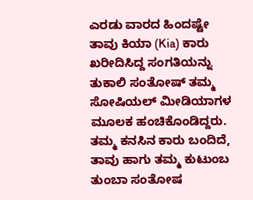ಎರಡು ವಾರದ ಹಿಂದಷ್ಟೇ ತಾವು ಕಿಯಾ (Kia) ಕಾರು ಖರೀದಿಸಿದ್ದ ಸಂಗತಿಯನ್ನು ತುಕಾಲಿ ಸಂತೋಷ್ ತಮ್ಮ ಸೋಷಿಯಲ್ ಮೀಡಿಯಾಗಳ ಮೂಲಕ ಹಂಚಿಕೊಂಡಿದ್ದರು. ತಮ್ಮ ಕನಸಿನ ಕಾರು ಬಂದಿದೆ, ತಾವು ಹಾಗು ತಮ್ಮ ಕುಟುಂಬ ತುಂಬಾ ಸಂತೋಷ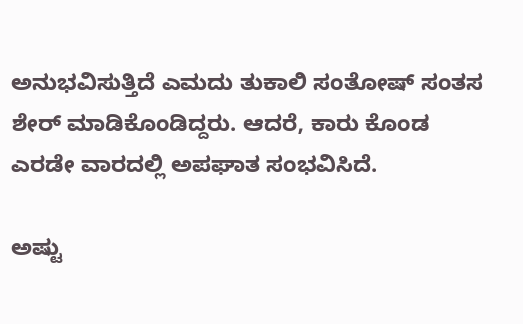ಅನುಭವಿಸುತ್ತಿದೆ ಎಮದು ತುಕಾಲಿ ಸಂತೋಷ್ ಸಂತಸ ಶೇರ್ ಮಾಡಿಕೊಂಡಿದ್ದರು. ಆದರೆ, ಕಾರು ಕೊಂಡ ಎರಡೇ ವಾರದಲ್ಲಿ ಅಪಘಾತ ಸಂಭವಿಸಿದೆ.

ಅಷ್ಟು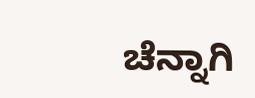ಚೆನ್ನಾಗಿ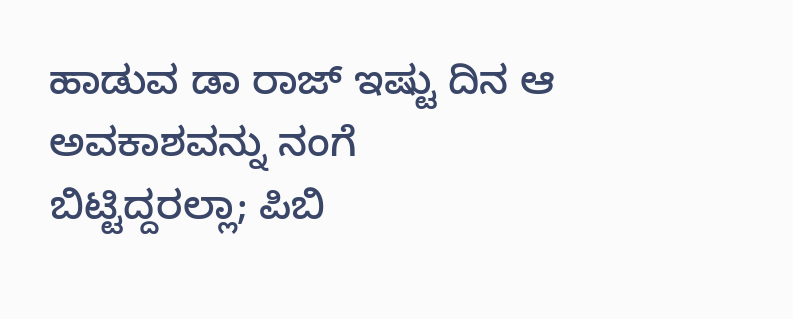ಹಾಡುವ ಡಾ ರಾಜ್‌ ಇಷ್ಟು ದಿನ ಆ ಅವಕಾಶವನ್ನು ನಂಗೆ ಬಿಟ್ಟಿದ್ದರಲ್ಲಾ; ಪಿಬಿ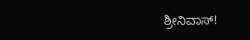ಶ್ರೀನಿವಾಸ್!